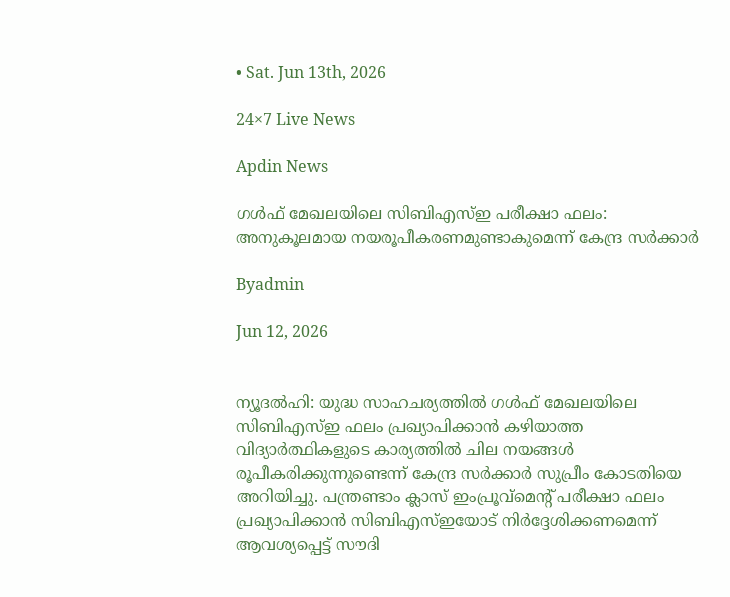• Sat. Jun 13th, 2026

24×7 Live News

Apdin News

ഗള്‍ഫ് മേഖലയിലെ സിബിഎസ്ഇ പരീക്ഷാ ഫലം: അനുകൂലമായ നയരൂപീകരണമുണ്ടാകുമെന്ന് കേന്ദ്ര സര്‍ക്കാര്‍

Byadmin

Jun 12, 2026


ന്യൂദല്‍ഹി: യുദ്ധ സാഹചര്യത്തില്‍ ഗള്‍ഫ് മേഖലയിലെ സിബിഎസ്ഇ ഫലം പ്രഖ്യാപിക്കാന്‍ കഴിയാത്ത വിദ്യാര്‍ത്ഥികളുടെ കാര്യത്തില്‍ ചില നയങ്ങള്‍ രൂപീകരിക്കുന്നുണ്ടെന്ന് കേന്ദ്ര സര്‍ക്കാര്‍ സുപ്രീം കോടതിയെ അറിയിച്ചു. പന്ത്രണ്ടാം ക്ലാസ് ഇംപ്രൂവ്മെന്റ് പരീക്ഷാ ഫലം പ്രഖ്യാപിക്കാന്‍ സിബിഎസ്ഇയോട് നിര്‍ദ്ദേശിക്കണമെന്ന് ആവശ്യപ്പെട്ട് സൗദി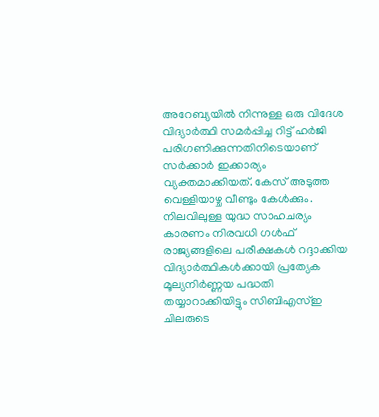അറേബ്യയില്‍ നിന്നുള്ള ഒരു വിദേശ വിദ്യാര്‍ത്ഥി സമര്‍പ്പിച്ച റിട്ട് ഹര്‍ജി പരിഗണിക്കുന്നതിനിടെയാണ് സര്‍ക്കാര്‍ ഇക്കാര്യം വ്യക്തമാക്കിയത്. കേസ് അടുത്ത വെള്ളിയാഴ്ച വീണ്ടും കേള്‍ക്കും.
നിലവിലുള്ള യുദ്ധ സാഹചര്യം കാരണം നിരവധി ഗള്‍ഫ് രാജ്യങ്ങളിലെ പരീക്ഷകള്‍ റദ്ദാക്കിയ വിദ്യാര്‍ത്ഥികള്‍ക്കായി പ്രത്യേക മൂല്യനിര്‍ണ്ണയ പദ്ധതി തയ്യാറാക്കിയിട്ടും സിബിഎസ്ഇ ചിലരുടെ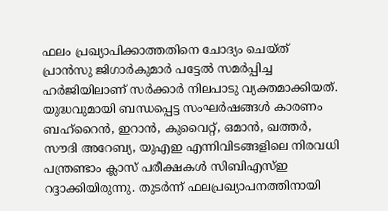ഫലം പ്രഖ്യാപിക്കാത്തതിനെ ചോദ്യം ചെയ്ത് പ്രാന്‍സു ജിഗാര്‍കുമാര്‍ പട്ടേല്‍ സമര്‍പ്പിച്ച ഹര്‍ജിയിലാണ് സര്‍ക്കാര്‍ നിലപാടു വ്യക്തമാക്കിയത്.
യുദ്ധവുമായി ബന്ധപ്പെട്ട സംഘര്‍ഷങ്ങള്‍ കാരണം ബഹ്റൈന്‍, ഇറാന്‍, കുവൈറ്റ്, ഒമാന്‍, ഖത്തര്‍, സൗദി അറേബ്യ, യുഎഇ എന്നിവിടങ്ങളിലെ നിരവധി പന്ത്രണ്ടാം ക്ലാസ് പരീക്ഷകള്‍ സിബിഎസ്ഇ റദ്ദാക്കിയിരുന്നു. തുടര്‍ന്ന് ഫലപ്രഖ്യാപനത്തിനായി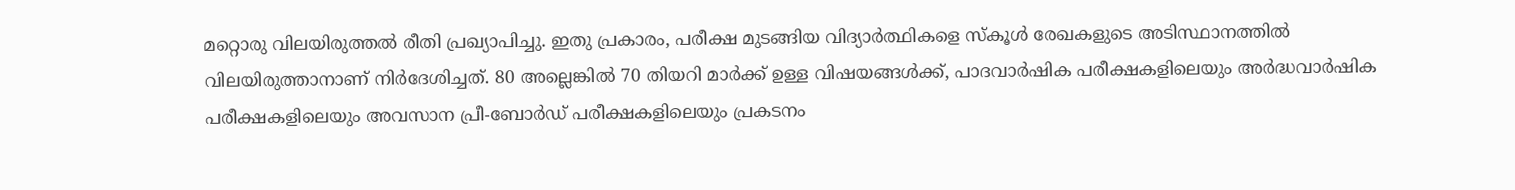മറ്റൊരു വിലയിരുത്തല്‍ രീതി പ്രഖ്യാപിച്ചു. ഇതു പ്രകാരം, പരീക്ഷ മുടങ്ങിയ വിദ്യാര്‍ത്ഥികളെ സ്‌കൂള്‍ രേഖകളുടെ അടിസ്ഥാനത്തില്‍ വിലയിരുത്താനാണ് നിര്‍ദേശിച്ചത്. 80 അല്ലെങ്കില്‍ 70 തിയറി മാര്‍ക്ക് ഉള്ള വിഷയങ്ങള്‍ക്ക്, പാദവാര്‍ഷിക പരീക്ഷകളിലെയും അര്‍ദ്ധവാര്‍ഷിക പരീക്ഷകളിലെയും അവസാന പ്രീ-ബോര്‍ഡ് പരീക്ഷകളിലെയും പ്രകടനം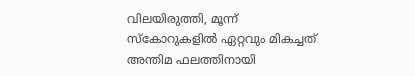വിലയിരുത്തി, മൂന്ന് സ്‌കോറുകളില്‍ ഏറ്റവും മികച്ചത് അന്തിമ ഫലത്തിനായി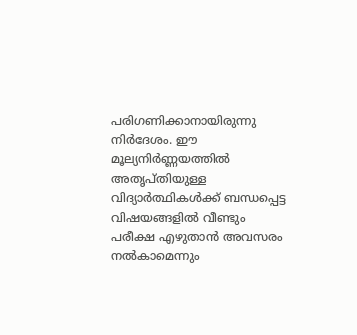പരിഗണിക്കാനായിരുന്നു നിര്‍ദേശം. ഈ മൂല്യനിര്‍ണ്ണയത്തില്‍ അതൃപ്തിയുള്ള വിദ്യാര്‍ത്ഥികള്‍ക്ക് ബന്ധപ്പെട്ട വിഷയങ്ങളില്‍ വീണ്ടും പരീക്ഷ എഴുതാന്‍ അവസരം നല്‍കാമെന്നും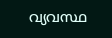വ്യവസ്ഥ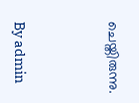ചെയ്തിരുന്നു.



By admin